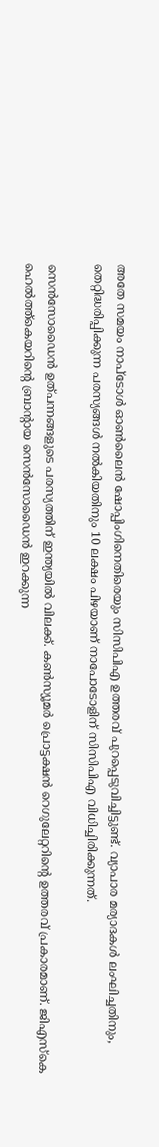അതേ സമയം നാപ്ടോള്‍ ഓണ്‍ലൈന്‍ ഷോപ്പിംഗിനെതിരെയും സിസിപിഎ ഉത്തരവ് പുറപ്പെടുവിച്ചിട്ടുണ്ട്. വ്യാപാര മര്യാദകള്‍ ലംഘിച്ചതിനും, തെറ്റിദ്ധരിപ്പിക്കുന്ന പരസ്യങ്ങള്‍ നല്‍കിയതിനും 10 ലക്ഷം പിഴയാണ് നാപോടോളിന് സിസിപിഎ വിധിച്ചിരിക്കുന്നത്.

സെന്‍സോഡൈന്‍ ഉത്പന്നങ്ങളുടെ പരസ്യത്തിന് ഇന്ത്യയില്‍ വിലക്ക്. കണ്‍സ്യൂമര്‍ പ്രൊട്ടക്ഷന്‍ റെഗുലേറ്ററിന്‍റെ ഉത്തരവ് പ്രകാരമാണ്. ജിഎസ്കെ ഹെല്‍ത്ത്കെയറിന്‍റെ ബ്രാന്‍റായ സെന്‍സോഡൈന്‍ ഇറക്കുന്ന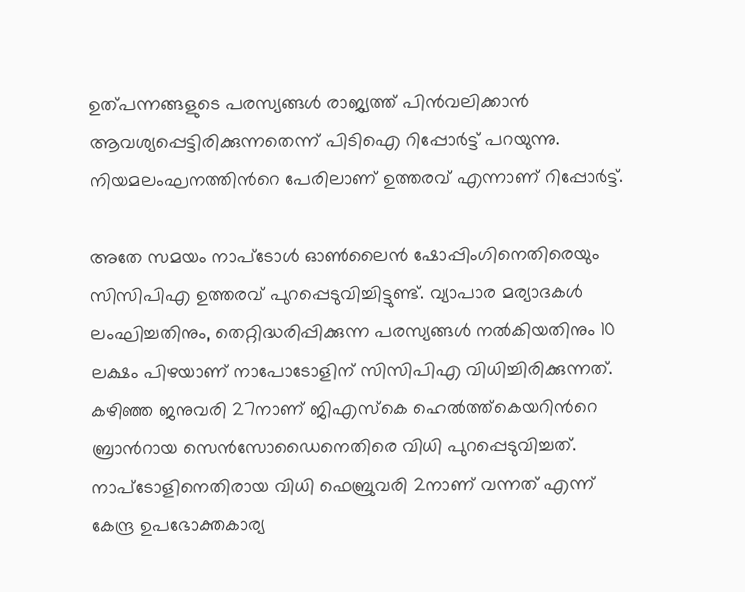ഉത്പന്നങ്ങളുടെ പരസ്യങ്ങള്‍ രാജ്യത്ത് പിന്‍വലിക്കാന്‍ ആവശ്യപ്പെട്ടിരിക്കുന്നതെന്ന് പിടിഐ റിപ്പോര്‍ട്ട് പറയുന്നു. നിയമലംഘനത്തിന്‍റെ പേരിലാണ് ഉത്തരവ് എന്നാണ് റിപ്പോര്‍ട്ട്.

അതേ സമയം നാപ്ടോള്‍ ഓണ്‍ലൈന്‍ ഷോപ്പിംഗിനെതിരെയും സിസിപിഎ ഉത്തരവ് പുറപ്പെടുവിച്ചിട്ടുണ്ട്. വ്യാപാര മര്യാദകള്‍ ലംഘിച്ചതിനും, തെറ്റിദ്ധരിപ്പിക്കുന്ന പരസ്യങ്ങള്‍ നല്‍കിയതിനും 10 ലക്ഷം പിഴയാണ് നാപോടോളിന് സിസിപിഎ വിധിച്ചിരിക്കുന്നത്. കഴിഞ്ഞ ജനുവരി 27നാണ് ജിഎസ്കെ ഹെല്‍ത്ത്കെയറിന്‍റെ ബ്രാന്‍റായ സെന്‍സോഡൈനെതിരെ വിധി പുറപ്പെടുവിച്ചത്. നാപ്ടോളിനെതിരായ വിധി ഫെബ്രുവരി 2നാണ് വന്നത് എന്ന് കേന്ദ്ര ഉപഭോക്തകാര്യ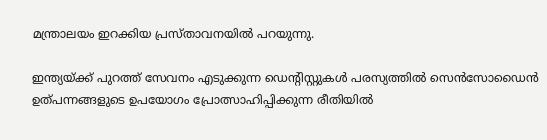മന്ത്രാലയം ഇറക്കിയ പ്രസ്താവനയില്‍ പറയുന്നു.

ഇന്ത്യയ്ക്ക് പുറത്ത് സേവനം എടുക്കുന്ന ഡെന്‍റിസ്റ്റുകള്‍ പരസ്യത്തില്‍ സെന്‍സോഡൈന്‍‍ ഉത്പന്നങ്ങളുടെ ഉപയോഗം പ്രോത്സാഹിപ്പിക്കുന്ന രീതിയില്‍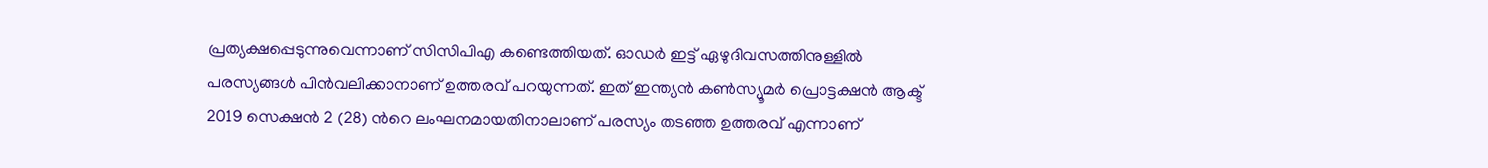പ്രത്യക്ഷപ്പെടുന്നുവെന്നാണ് സിസിപിഎ കണ്ടെത്തിയത്. ഓഡര്‍ ഇട്ട് ഏഴുദിവസത്തിനുള്ളില്‍ പരസ്യങ്ങള്‍ പിന്‍വലിക്കാനാണ് ഉത്തരവ് പറയുന്നത്. ഇത് ഇന്ത്യന്‍ കണ്‍സ്യൂമര്‍ പ്രൊട്ടക്ഷന്‍ ആക്ട് 2019 സെക്ഷന്‍ 2 (28) ന്‍റെ ലംഘനമായതിനാലാണ് പരസ്യം തടഞ്ഞ ഉത്തരവ് എന്നാണ്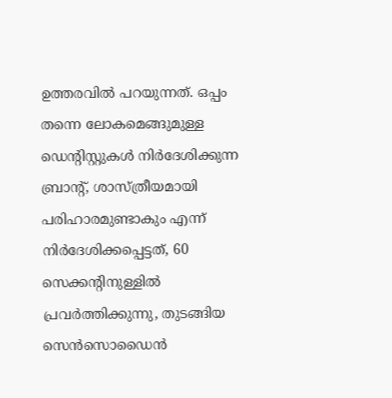ഉത്തരവില്‍ പറയുന്നത്. ഒപ്പം തന്നെ ലോകമെങ്ങുമുള്ള ഡെന്‍റിസ്റ്റുകള്‍ നിര്‍ദേശിക്കുന്ന ബ്രാന്‍റ്, ശാസ്ത്രീയമായി പരിഹാരമുണ്ടാകും എന്ന് നിര്‍ദേശിക്കപ്പെട്ടത്, 60 സെക്കന്‍റിനുള്ളില്‍ പ്രവര്‍ത്തിക്കുന്നു, തുടങ്ങിയ സെന്‍സൊഡൈന്‍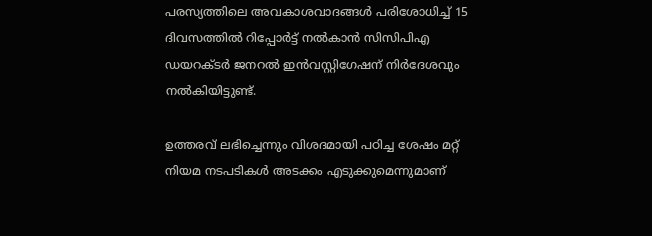പരസ്യത്തിലെ അവകാശവാദങ്ങള്‍ പരിശോധിച്ച് 15 ദിവസത്തില്‍ റിപ്പോര്‍ട്ട് നല്‍കാന്‍ സിസിപിഎ ഡയറക്ടര്‍ ജനറല്‍ ഇന്‍വസ്റ്റിഗേഷന് നിര്‍ദേശവും നല്‍കിയിട്ടുണ്ട്.

ഉത്തരവ് ലഭിച്ചെന്നും വിശദമായി പഠിച്ച ശേഷം മറ്റ് നിയമ നടപടികള്‍ അടക്കം എടുക്കുമെന്നുമാണ്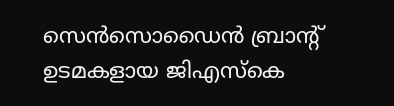സെന്‍സൊഡൈന്‍ ബ്രാന്‍റ് ഉടമകളായ ജിഎസ്കെ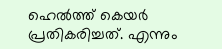ഹെല്‍ത്ത് കെയര്‍ പ്രതികരിച്ചത്. എന്നും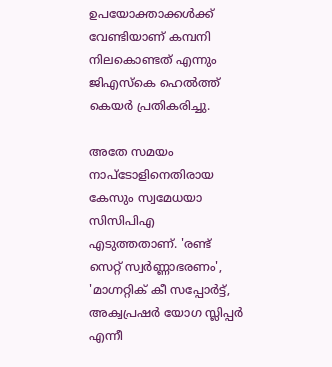ഉപയോക്താക്കള്‍ക്ക് വേണ്ടിയാണ് കമ്പനി നിലകൊണ്ടത് എന്നും ജിഎസ്കെ ഹെല്‍ത്ത് കെയര്‍ പ്രതികരിച്ചു.

അതേ സമയം നാപ്ടോളിനെതിരായ കേസും സ്വമേധയാ സിസിപിഎ എടുത്തതാണ്. 'രണ്ട് സെറ്റ് സ്വര്‍ണ്ണാഭരണം', 'മാഗ്നറ്റിക് കീ സപ്പോര്‍ട്ട്, അക്വപ്രഷര്‍ യോഗ സ്ലിപ്പര്‍ എന്നീ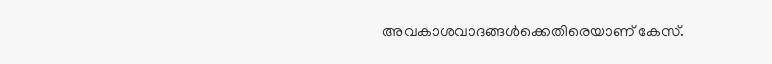അവകാശവാദങ്ങള്‍ക്കെതിരെയാണ് കേസ്.